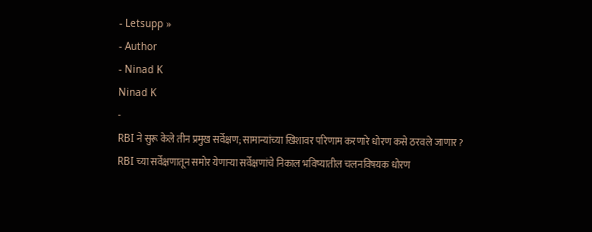- Letsupp »
- Author
- Ninad K
Ninad K
-
RBI ने सुरू केले तीन प्रमुख सर्वेक्षण; सामान्यांच्या खिशावर परिणाम करणारे धोरण कसे ठरवले जाणार?
RBI च्या सर्वेक्षणातून समोर येणाऱ्या सर्वेक्षणांचे निकाल भविष्यातील चलनविषयक धोरण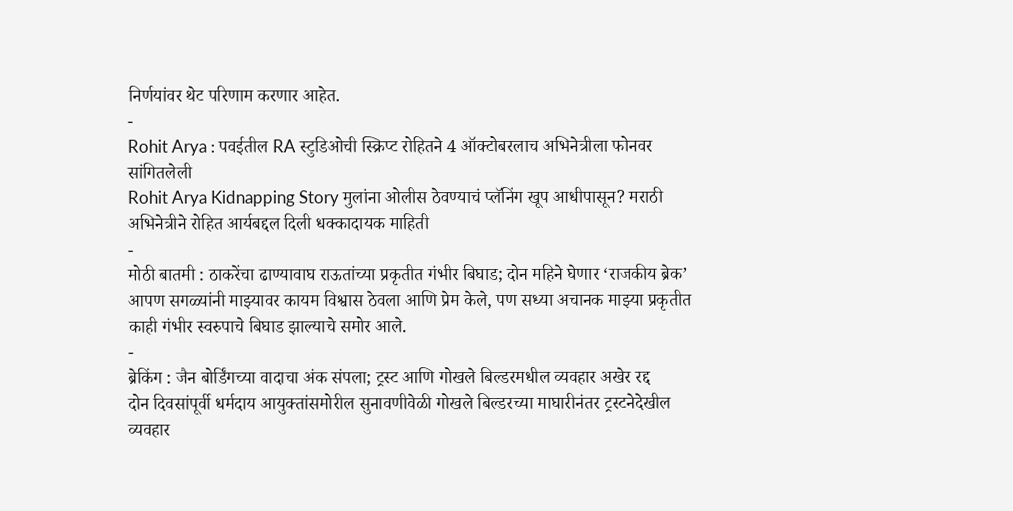निर्णयांवर थेट परिणाम करणार आहेत.
-
Rohit Arya : पवईतील RA स्टुडिओची स्क्रिप्ट रोहितने 4 ऑक्टोबरलाच अभिनेत्रीला फोनवर सांगितलेली
Rohit Arya Kidnapping Story मुलांना ओलीस ठेवण्याचं प्लॅनिंग खूप आधीपासून? मराठी अभिनेत्रीने रोहित आर्यबद्दल दिली धक्कादायक माहिती
-
मोठी बातमी : ठाकरेंचा ढाण्यावाघ राऊतांच्या प्रकृतीत गंभीर बिघाड; दोन महिने घेणार ‘राजकीय ब्रेक’
आपण सगळ्यांनी माझ्यावर कायम विश्वास ठेवला आणि प्रेम केले, पण सध्या अचानक माझ्या प्रकृतीत काही गंभीर स्वरुपाचे बिघाड झाल्याचे समोर आले.
-
ब्रेकिंग : जैन बोर्डिंगच्या वादाचा अंक संपला; ट्रस्ट आणि गोखले बिल्डरमधील व्यवहार अखेर रद्द
दोन दिवसांपूर्वी धर्मदाय आयुक्तांसमोरील सुनावणीवेळी गोखले बिल्डरच्या माघारीनंतर ट्रस्टनेदेखील व्यवहार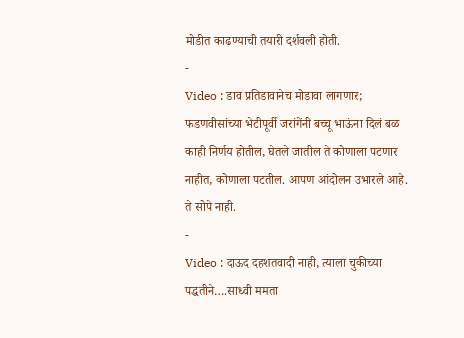मोडीत काढण्याची तयारी दर्शवली होती.
-
Video : डाव प्रतिडावानेच मोडावा लागणार; फडणवीसांच्या भेटीपूर्वी जरांगेंनी बच्चू भाऊंना दिलं बळ
काही निर्णय होतील, घेतले जातील ते कोणाला पटणार नाहीत, कोणाला पटतील. आपण आंदोलन उभारले आहे. ते सोपे नाही.
-
Video : दाऊद दहशतवादी नाही, त्याला चुकीच्या पद्धतीने….साध्वी ममता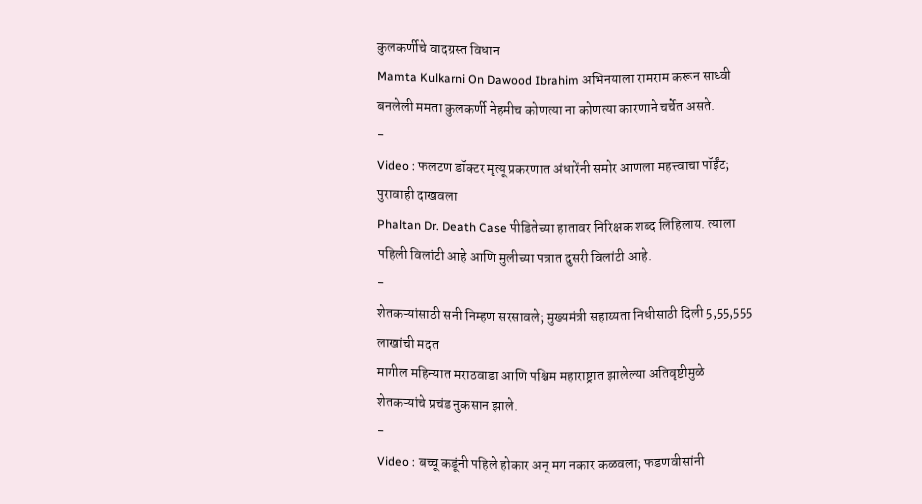कुलकर्णीचे वादग्रस्त विधान
Mamta Kulkarni On Dawood Ibrahim अभिनयाला रामराम करून साध्वी बनलेली ममता कुलकर्णी नेहमीच कोणत्या ना कोणत्या कारणाने चर्चेत असते.
-
Video : फलटण डॉक्टर मृत्यू प्रकरणात अंधारेंनी समोर आणला महत्त्वाचा पॉईंट; पुरावाही दाखवला
Phaltan Dr. Death Case पीडितेच्या हातावर निरिक्षक शब्द लिहिलाय. त्याला पहिली विलांटी आहे आणि मुलीच्या पत्रात दुसरी विलांटी आहे.
-
शेतकऱ्यांसाठी सनी निम्हण सरसावले; मुख्यमंत्री सहाय्यता निधीसाठी दिली 5,55,555 लाखांची मदत
मागील महिन्यात मराठवाडा आणि पश्चिम महाराष्ट्रात झालेल्या अतिवृष्टीमुळे शेतकऱ्यांचे प्रचंड नुकसान झाले.
-
Video : बच्चू कडूंनी पहिले होकार अन् मग नकार कळवला; फडणवीसांनी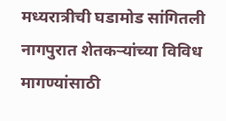मध्यरात्रीची घडामोड सांगितली
नागपुरात शेतकऱ्यांच्या विविध मागण्यांसाठी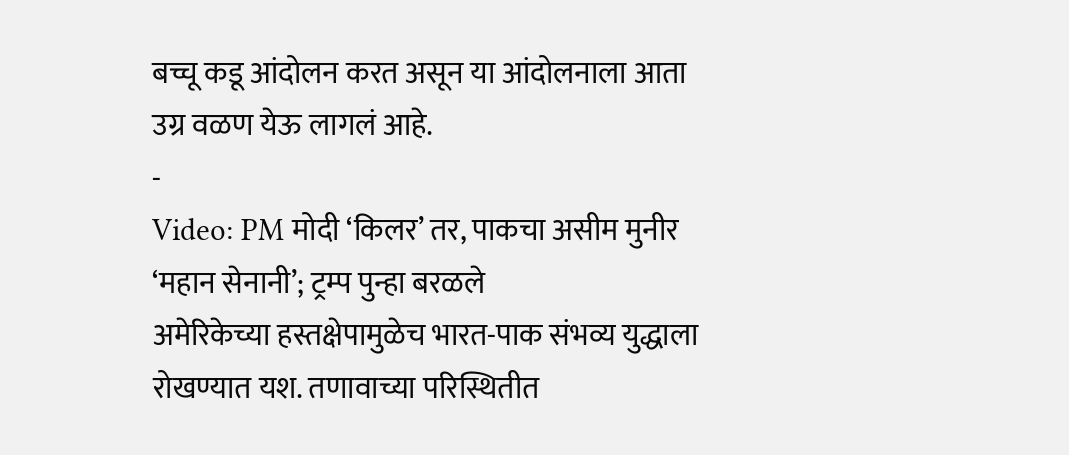बच्चू कडू आंदोलन करत असून या आंदोलनाला आता उग्र वळण येऊ लागलं आहे.
-
Video: PM मोदी ‘किलर’ तर, पाकचा असीम मुनीर ‘महान सेनानी’; ट्रम्प पुन्हा बरळले
अमेरिकेच्या हस्तक्षेपामुळेच भारत-पाक संभव्य युद्धाला रोखण्यात यश. तणावाच्या परिस्थितीत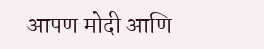आपण मोदी आणि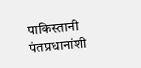पाकिस्तानी पंतप्रधानांशी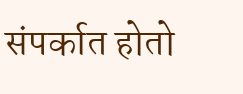संपर्कात होतो